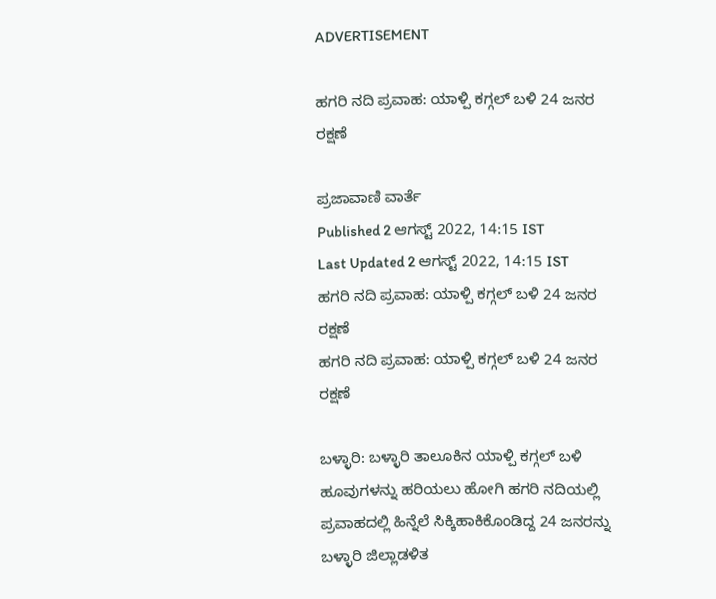ADVERTISEMENT

ಹಗರಿ ನದಿ ಪ್ರವಾಹ: ಯಾಳ್ಪಿ ಕಗ್ಗಲ್ ಬಳಿ 24 ಜನರ ರಕ್ಷಣೆ

ಪ್ರಜಾವಾಣಿ ವಾರ್ತೆ
Published 2 ಆಗಸ್ಟ್ 2022, 14:15 IST
Last Updated 2 ಆಗಸ್ಟ್ 2022, 14:15 IST
ಹಗರಿ ನದಿ ಪ್ರವಾಹ: ಯಾಳ್ಪಿ ಕಗ್ಗಲ್ ಬಳಿ 24 ಜನರ ರಕ್ಷಣೆ
ಹಗರಿ ನದಿ ಪ್ರವಾಹ: ಯಾಳ್ಪಿ ಕಗ್ಗಲ್ ಬಳಿ 24 ಜನರ ರಕ್ಷಣೆ

ಬಳ್ಳಾರಿ: ಬಳ್ಳಾರಿ ತಾಲೂಕಿನ ಯಾಳ್ಪಿ ಕಗ್ಗಲ್ ಬಳಿ ಹೂವುಗಳನ್ನು ಹರಿಯಲು ಹೋಗಿ ಹಗರಿ ನದಿಯಲ್ಲಿ ಪ್ರವಾಹದಲ್ಲಿ ಹಿನ್ನೆಲೆ ಸಿಕ್ಕಿಹಾಕಿಕೊಂಡಿದ್ದ 24 ಜನರನ್ನು ಬಳ್ಳಾರಿ ಜಿಲ್ಲಾಡಳಿತ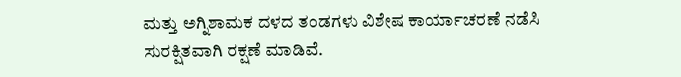ಮತ್ತು ಅಗ್ನಿಶಾಮಕ ದಳದ ತಂಡಗಳು ವಿಶೇಷ ಕಾರ್ಯಾಚರಣೆ ನಡೆಸಿ ಸುರಕ್ಷಿತವಾಗಿ ರಕ್ಷಣೆ ಮಾಡಿವೆ.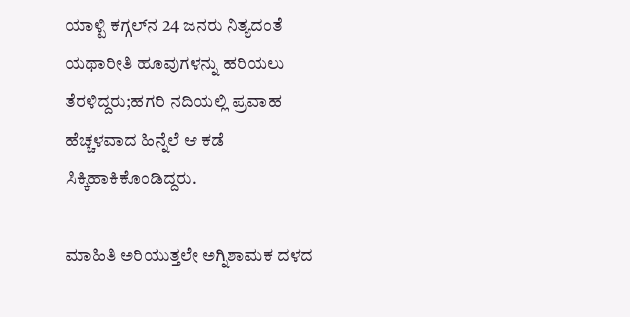ಯಾಳ್ಪಿ ಕಗ್ಗಲ್‍ನ 24 ಜನರು ನಿತ್ಯದಂತೆ ಯಥಾರೀತಿ ಹೂವುಗಳನ್ನು ಹರಿಯಲು ತೆರಳಿದ್ದರು;ಹಗರಿ ನದಿಯಲ್ಲಿ ಪ್ರವಾಹ ಹೆಚ್ಚಳವಾದ ಹಿನ್ನೆಲೆ ಆ ಕಡೆ ಸಿಕ್ಕಿಹಾಕಿಕೊಂಡಿದ್ದರು.

ಮಾಹಿತಿ ಅರಿಯುತ್ತಲೇ ಅಗ್ನಿಶಾಮಕ ದಳದ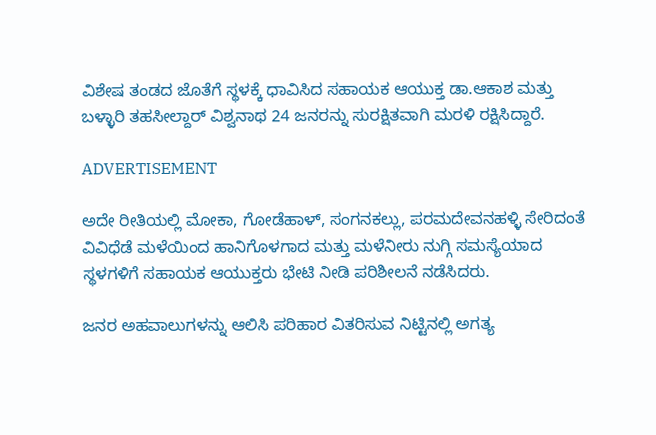ವಿಶೇಷ ತಂಡದ ಜೊತೆಗೆ ಸ್ಥಳಕ್ಕೆ ಧಾವಿಸಿದ ಸಹಾಯಕ ಆಯುಕ್ತ ಡಾ.ಆಕಾಶ ಮತ್ತು ಬಳ್ಳಾರಿ ತಹಸೀಲ್ದಾರ್ ವಿಶ್ವನಾಥ 24 ಜನರನ್ನು ಸುರಕ್ಷಿತವಾಗಿ ಮರಳಿ ರಕ್ಷಿಸಿದ್ದಾರೆ.

ADVERTISEMENT

ಅದೇ ರೀತಿಯಲ್ಲಿ ಮೋಕಾ, ಗೋಡೆಹಾಳ್, ಸಂಗನಕಲ್ಲು, ಪರಮದೇವನಹಳ್ಳಿ ಸೇರಿದಂತೆ ವಿವಿಧೆಡೆ ಮಳೆಯಿಂದ ಹಾನಿಗೊಳಗಾದ ಮತ್ತು ಮಳೆನೀರು ನುಗ್ಗಿ ಸಮಸ್ಯೆಯಾದ ಸ್ಥಳಗಳಿಗೆ ಸಹಾಯಕ ಆಯುಕ್ತರು ಭೇಟಿ ನೀಡಿ ಪರಿಶೀಲನೆ ನಡೆಸಿದರು.

ಜನರ ಅಹವಾಲುಗಳನ್ನು ಆಲಿಸಿ ಪರಿಹಾರ ವಿತರಿಸುವ ನಿಟ್ಟಿನಲ್ಲಿ ಅಗತ್ಯ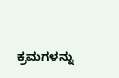ಕ್ರಮಗಳನ್ನು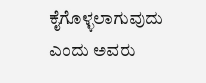ಕೈಗೊಳ್ಳಲಾಗುವುದು ಎಂದು ಅವರು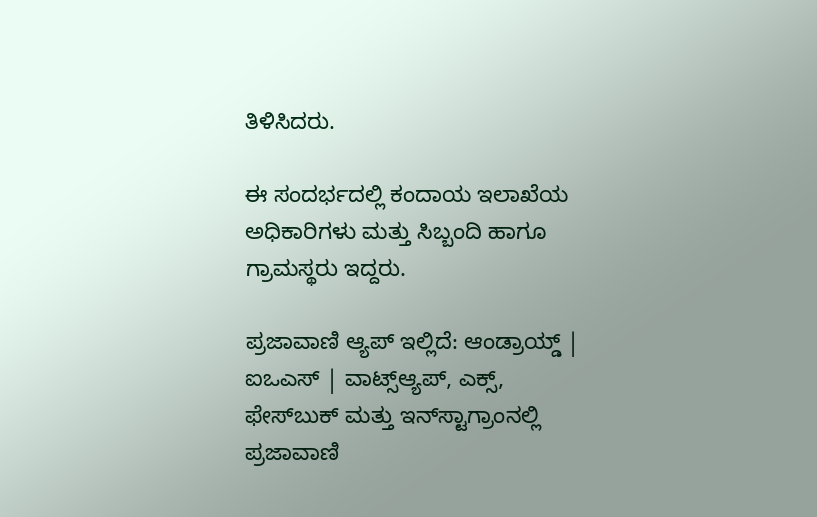ತಿಳಿಸಿದರು.

ಈ ಸಂದರ್ಭದಲ್ಲಿ ಕಂದಾಯ ಇಲಾಖೆಯ ಅಧಿಕಾರಿಗಳು ಮತ್ತು ಸಿಬ್ಬಂದಿ ಹಾಗೂ ಗ್ರಾಮಸ್ಥರು ಇದ್ದರು.

ಪ್ರಜಾವಾಣಿ ಆ್ಯಪ್ ಇಲ್ಲಿದೆ: ಆಂಡ್ರಾಯ್ಡ್ | ಐಒಎಸ್ | ವಾಟ್ಸ್ಆ್ಯಪ್, ಎಕ್ಸ್, ಫೇಸ್‌ಬುಕ್ ಮತ್ತು ಇನ್‌ಸ್ಟಾಗ್ರಾಂನಲ್ಲಿ ಪ್ರಜಾವಾಣಿ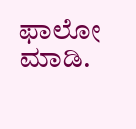ಫಾಲೋ ಮಾಡಿ.